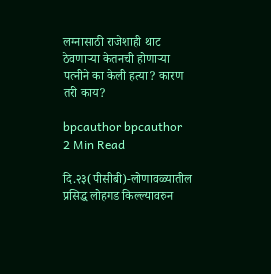लग्नासाठी राजेशाही थाट ठेवणाऱ्या केतनची होणाऱ्या पत्नीने का केली हत्या? कारण तरी काय?

bpcauthor bpcauthor
2 Min Read

दि.२३(पीसीबी)-लोणावळ्यातील प्रसिद्ध लोहगड किल्ल्यावरुन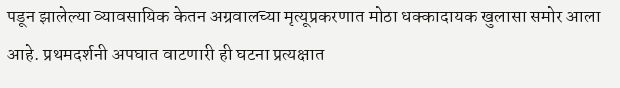पडून झालेल्या व्यावसायिक केतन अग्रवालच्या मृत्यूप्रकरणात मोठा धक्कादायक खुलासा समोर आला आहे. प्रथमदर्शनी अपघात वाटणारी ही घटना प्रत्यक्षात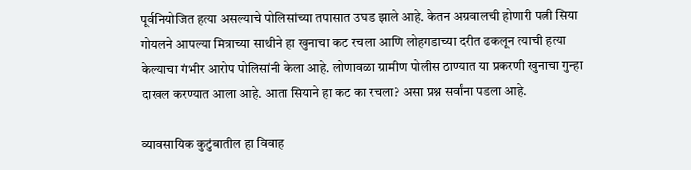पूर्वनियोजित हत्या असल्याचे पोलिसांच्या तपासात उघड झाले आहे. केतन अग्रवालची होणारी पत्नी सिया गोयलने आपल्या मित्राच्या साथीने हा खुनाचा कट रचला आणि लोहगडाच्या दरीत ढकलून त्याची हत्या केल्याचा गंभीर आरोप पोलिसांनी केला आहे. लोणावळा ग्रामीण पोलीस ठाण्यात या प्रकरणी खुनाचा गुन्हा दाखल करण्यात आला आहे. आता सियाने हा कट का रचला? असा प्रश्न सर्वांना पडला आहे.

व्यावसायिक कुटुंबातील हा विवाह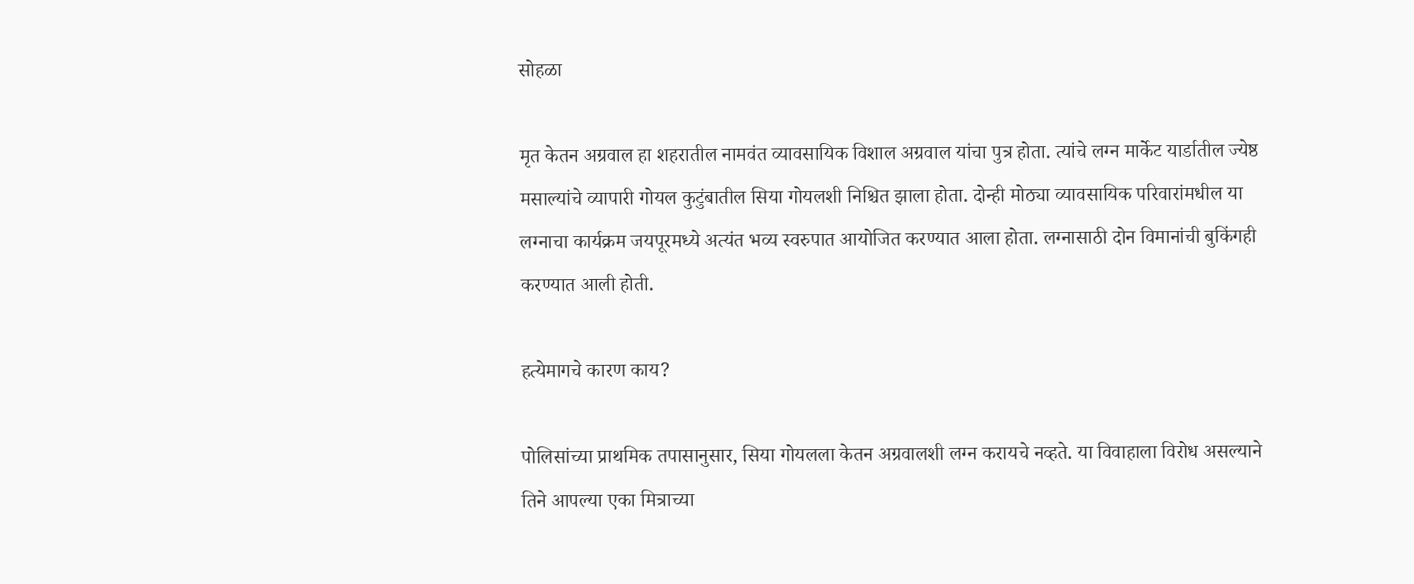सोहळा

मृत केतन अग्रवाल हा शहरातील नामवंत व्यावसायिक विशाल अग्रवाल यांचा पुत्र होता. त्यांचे लग्न मार्केट यार्डातील ज्येष्ठ मसाल्यांचे व्यापारी गोयल कुटुंबातील सिया गोयलशी निश्चित झाला होता. दोन्ही मोठ्या व्यावसायिक परिवारांमधील या लग्नाचा कार्यक्रम जयपूरमध्ये अत्यंत भव्य स्वरुपात आयोजित करण्यात आला होता. लग्नासाठी दोन विमानांची बुकिंगही करण्यात आली होती.

हत्येमागचे कारण काय?

पोलिसांच्या प्राथमिक तपासानुसार, सिया गोयलला केतन अग्रवालशी लग्न करायचे नव्हते. या विवाहाला विरोध असल्याने तिने आपल्या एका मित्राच्या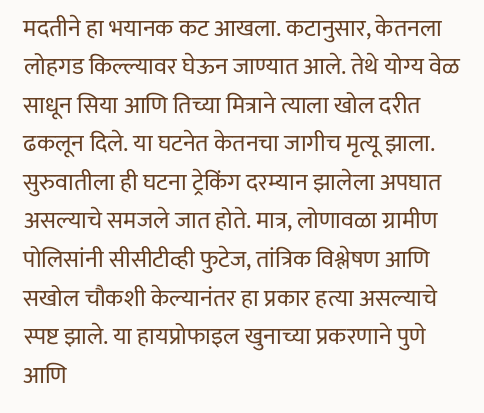मदतीने हा भयानक कट आखला. कटानुसार, केतनला लोहगड किल्ल्यावर घेऊन जाण्यात आले. तेथे योग्य वेळ साधून सिया आणि तिच्या मित्राने त्याला खोल दरीत ढकलून दिले. या घटनेत केतनचा जागीच मृत्यू झाला. सुरुवातीला ही घटना ट्रेकिंग दरम्यान झालेला अपघात असल्याचे समजले जात होते. मात्र, लोणावळा ग्रामीण पोलिसांनी सीसीटीव्ही फुटेज, तांत्रिक विश्लेषण आणि सखोल चौकशी केल्यानंतर हा प्रकार हत्या असल्याचे स्पष्ट झाले. या हायप्रोफाइल खुनाच्या प्रकरणाने पुणे आणि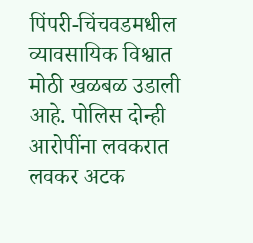पिंपरी-चिंचवडमधील व्यावसायिक विश्वात मोठी खळबळ उडाली आहे. पोलिस दोन्ही आरोपींना लवकरात लवकर अटक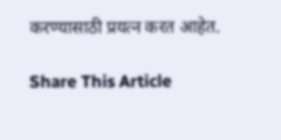करण्यासाठी प्रयत्न करत आहेत.

Share This Article